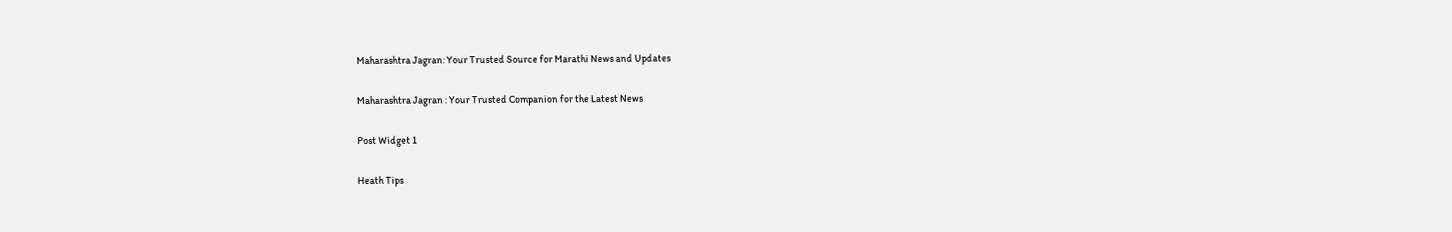Maharashtra Jagran: Your Trusted Source for Marathi News and Updates

Maharashtra Jagran : Your Trusted Companion for the Latest News

Post Widget 1

Heath Tips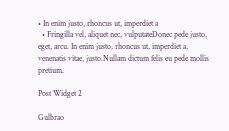• In enim justo, rhoncus ut, imperdiet a
  • Fringilla vel, aliquet nec, vulputateDonec pede justo,  eget, arcu. In enim justo, rhoncus ut, imperdiet a, venenatis vitae, justo.Nullam dictum felis eu pede mollis pretium.

Post Widget 2

Gulbrao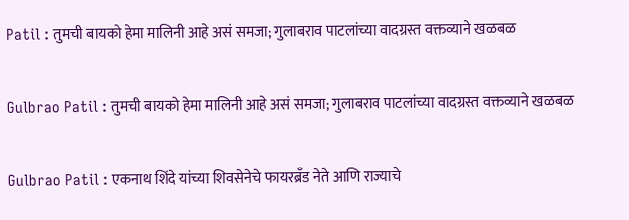Patil : तुमची बायको हेमा मालिनी आहे असं समजा; गुलाबराव पाटलांच्या वादग्रस्त वक्तव्याने खळबळ

Gulbrao Patil : तुमची बायको हेमा मालिनी आहे असं समजा; गुलाबराव पाटलांच्या वादग्रस्त वक्तव्याने खळबळ

Gulbrao Patil : एकनाथ शिंदे यांच्या शिवसेनेचे फायरब्रँड नेते आणि राज्याचे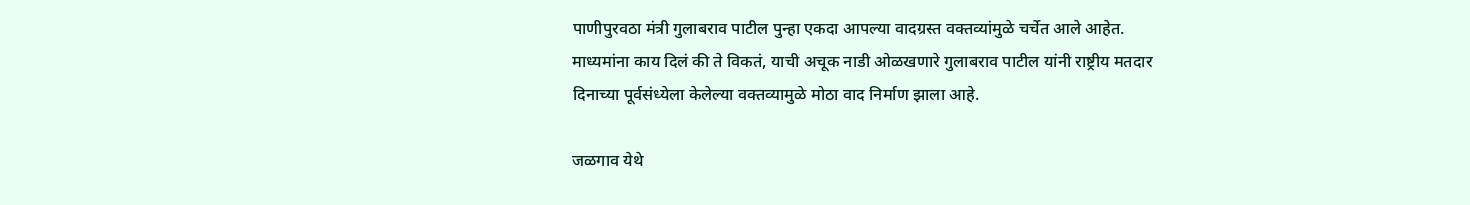पाणीपुरवठा मंत्री गुलाबराव पाटील पुन्हा एकदा आपल्या वादग्रस्त वक्तव्यांमुळे चर्चेत आले आहेत. माध्यमांना काय दिलं की ते विकतं, याची अचूक नाडी ओळखणारे गुलाबराव पाटील यांनी राष्ट्रीय मतदार दिनाच्या पूर्वसंध्येला केलेल्या वक्तव्यामुळे मोठा वाद निर्माण झाला आहे.

जळगाव येथे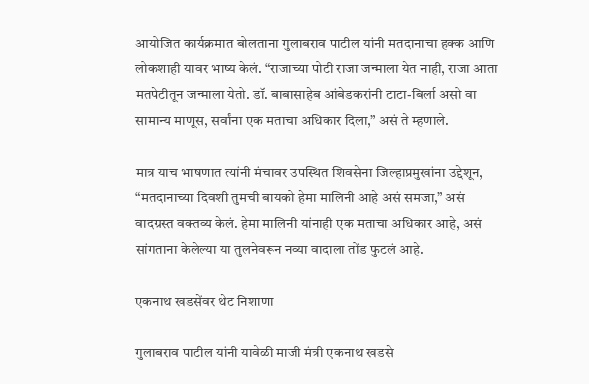आयोजित कार्यक्रमात बोलताना गुलाबराव पाटील यांनी मतदानाचा हक्क आणि लोकशाही यावर भाष्य केलं. “राजाच्या पोटी राजा जन्माला येत नाही, राजा आता मतपेटीतून जन्माला येतो. डॉ. बाबासाहेब आंबेडकरांनी टाटा-बिर्ला असो वा सामान्य माणूस, सर्वांना एक मताचा अधिकार दिला,” असं ते म्हणाले.

मात्र याच भाषणात त्यांनी मंचावर उपस्थित शिवसेना जिल्हाप्रमुखांना उद्देशून, “मतदानाच्या दिवशी तुमची बायको हेमा मालिनी आहे असं समजा,” असं वादग्रस्त वक्तव्य केलं. हेमा मालिनी यांनाही एक मताचा अधिकार आहे, असं सांगताना केलेल्या या तुलनेवरून नव्या वादाला तोंड फुटलं आहे.

एकनाथ खडसेंवर थेट निशाणा

गुलाबराव पाटील यांनी यावेळी माजी मंत्री एकनाथ खडसे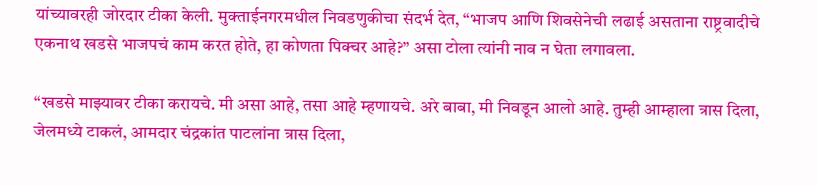यांच्यावरही जोरदार टीका केली. मुक्ताईनगरमधील निवडणुकीचा संदर्भ देत, “भाजप आणि शिवसेनेची लढाई असताना राष्ट्रवादीचे एकनाथ खडसे भाजपचं काम करत होते, हा कोणता पिक्चर आहे?” असा टोला त्यांनी नाव न घेता लगावला.

“खडसे माझ्यावर टीका करायचे. मी असा आहे, तसा आहे म्हणायचे. अरे बाबा, मी निवडून आलो आहे. तुम्ही आम्हाला त्रास दिला, जेलमध्ये टाकलं, आमदार चंद्रकांत पाटलांना त्रास दिला,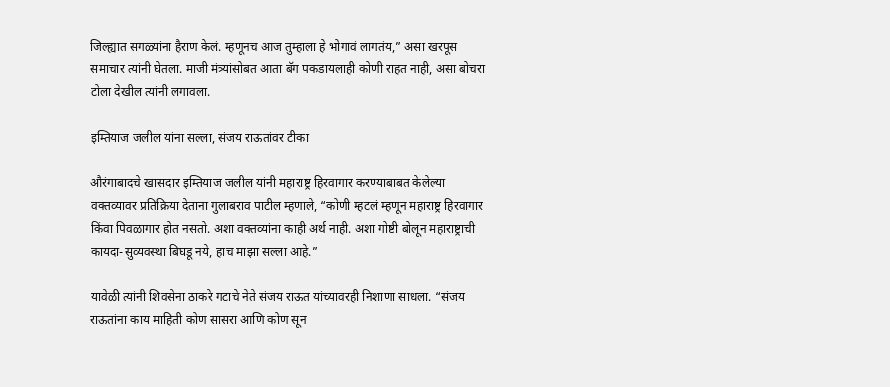जिल्ह्यात सगळ्यांना हैराण केलं. म्हणूनच आज तुम्हाला हे भोगावं लागतंय,” असा खरपूस समाचार त्यांनी घेतला. माजी मंत्र्यांसोबत आता बॅग पकडायलाही कोणी राहत नाही, असा बोचरा टोला देखील त्यांनी लगावला.

इम्तियाज जलील यांना सल्ला, संजय राऊतांवर टीका

औरंगाबादचे खासदार इम्तियाज जलील यांनी महाराष्ट्र हिरवागार करण्याबाबत केलेल्या वक्तव्यावर प्रतिक्रिया देताना गुलाबराव पाटील म्हणाले, “कोणी म्हटलं म्हणून महाराष्ट्र हिरवागार किंवा पिवळागार होत नसतो. अशा वक्तव्यांना काही अर्थ नाही. अशा गोष्टी बोलून महाराष्ट्राची कायदा-सुव्यवस्था बिघडू नये, हाच माझा सल्ला आहे.”

यावेळी त्यांनी शिवसेना ठाकरे गटाचे नेते संजय राऊत यांच्यावरही निशाणा साधला. “संजय राऊतांना काय माहिती कोण सासरा आणि कोण सून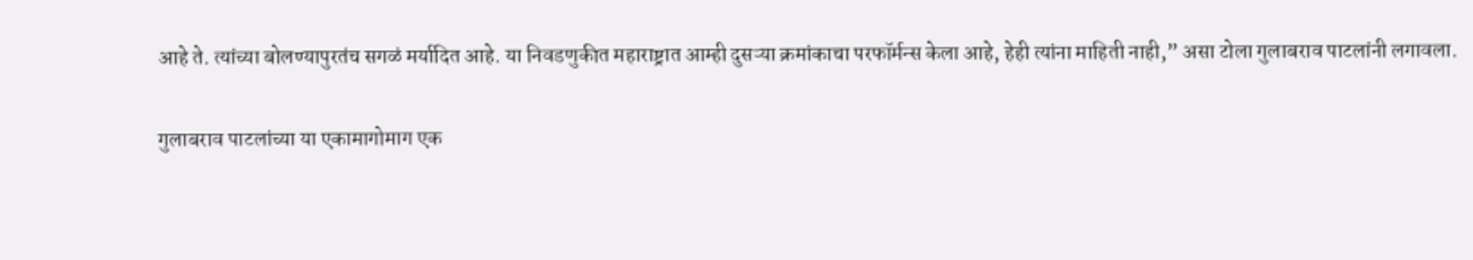आहे ते. त्यांच्या बोलण्यापुरतंच सगळं मर्यादित आहे. या निवडणुकीत महाराष्ट्रात आम्ही दुसऱ्या क्रमांकाचा परफॉर्मन्स केला आहे, हेही त्यांना माहिती नाही,” असा टोला गुलाबराव पाटलांनी लगावला.

गुलाबराव पाटलांच्या या एकामागोमाग एक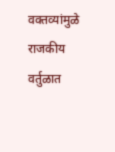वक्तव्यांमुळे राजकीय वर्तुळात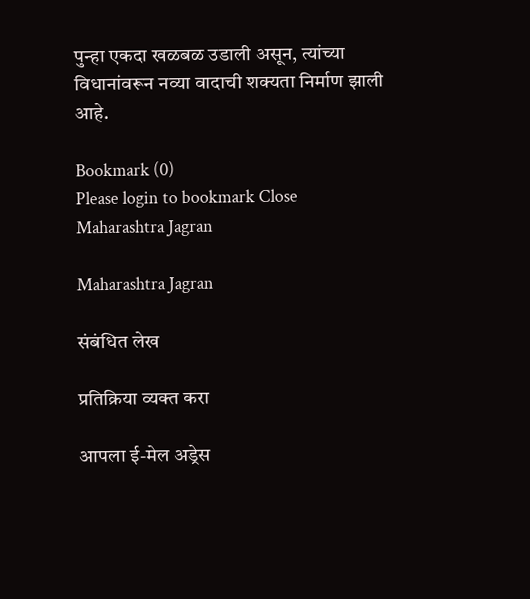पुन्हा एकदा खळबळ उडाली असून, त्यांच्या विधानांवरून नव्या वादाची शक्यता निर्माण झाली आहे.

Bookmark (0)
Please login to bookmark Close
Maharashtra Jagran

Maharashtra Jagran

संबंधित लेख

प्रतिक्रिया व्यक्त करा

आपला ई-मेल अड्रेस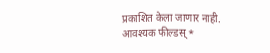प्रकाशित केला जाणार नाही. आवश्यक फील्डस् *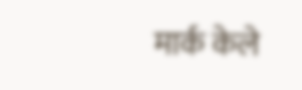मार्क केले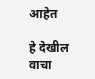आहेत

हे देखील वाचा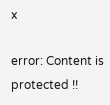x

error: Content is protected !!